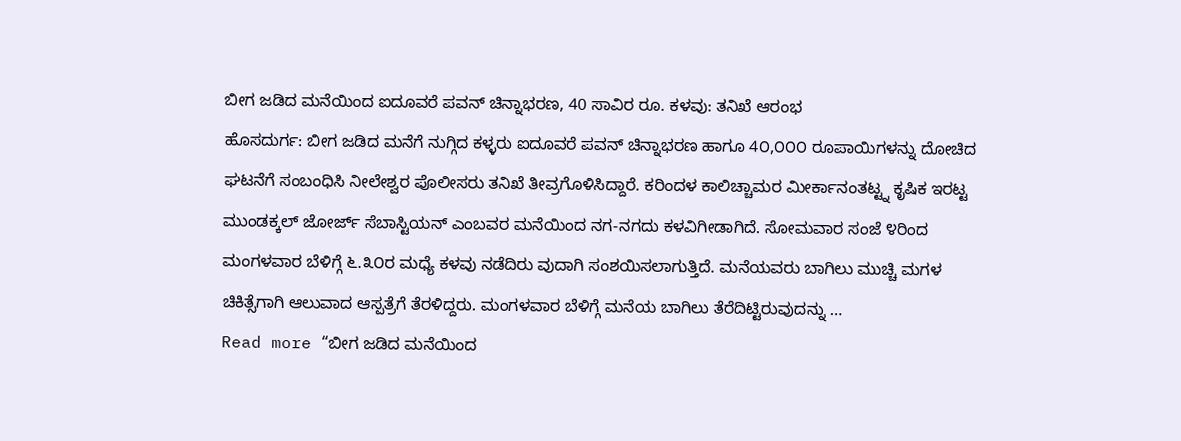ಬೀಗ ಜಡಿದ ಮನೆಯಿಂದ ಐದೂವರೆ ಪವನ್ ಚಿನ್ನಾಭರಣ, 40 ಸಾವಿರ ರೂ. ಕಳವು: ತನಿಖೆ ಆರಂಭ
ಹೊಸದುರ್ಗ: ಬೀಗ ಜಡಿದ ಮನೆಗೆ ನುಗ್ಗಿದ ಕಳ್ಳರು ಐದೂವರೆ ಪವನ್ ಚಿನ್ನಾಭರಣ ಹಾಗೂ 4೦,೦೦೦ ರೂಪಾಯಿಗಳನ್ನು ದೋಚಿದ ಘಟನೆಗೆ ಸಂಬಂಧಿಸಿ ನೀಲೇಶ್ವರ ಪೊಲೀಸರು ತನಿಖೆ ತೀವ್ರಗೊಳಿಸಿದ್ದಾರೆ. ಕರಿಂದಳ ಕಾಲಿಚ್ಚಾಮರ ಮೀರ್ಕಾನಂತಟ್ಟ್ನ ಕೃಷಿಕ ಇರಟ್ಟ ಮುಂಡಕ್ಕಲ್ ಜೋರ್ಜ್ ಸೆಬಾಸ್ಟಿಯನ್ ಎಂಬವರ ಮನೆಯಿಂದ ನಗ-ನಗದು ಕಳವಿಗೀಡಾಗಿದೆ. ಸೋಮವಾರ ಸಂಜೆ ೪ರಿಂದ ಮಂಗಳವಾರ ಬೆಳಿಗ್ಗೆ ೬.೩೦ರ ಮಧ್ಯೆ ಕಳವು ನಡೆದಿರು ವುದಾಗಿ ಸಂಶಯಿಸಲಾಗುತ್ತಿದೆ. ಮನೆಯವರು ಬಾಗಿಲು ಮುಚ್ಚಿ ಮಗಳ ಚಿಕಿತ್ಸೆಗಾಗಿ ಆಲುವಾದ ಆಸ್ಪತ್ರೆಗೆ ತೆರಳಿದ್ದರು. ಮಂಗಳವಾರ ಬೆಳಿಗ್ಗೆ ಮನೆಯ ಬಾಗಿಲು ತೆರೆದಿಟ್ಟಿರುವುದನ್ನು …
Read more “ಬೀಗ ಜಡಿದ ಮನೆಯಿಂದ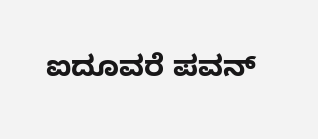ಐದೂವರೆ ಪವನ್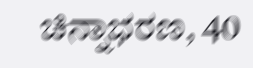ಚಿನ್ನಾಭರಣ, 40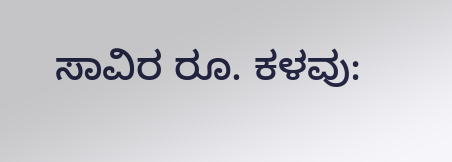ಸಾವಿರ ರೂ. ಕಳವು: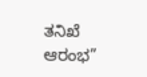ತನಿಖೆ ಆರಂಭ”